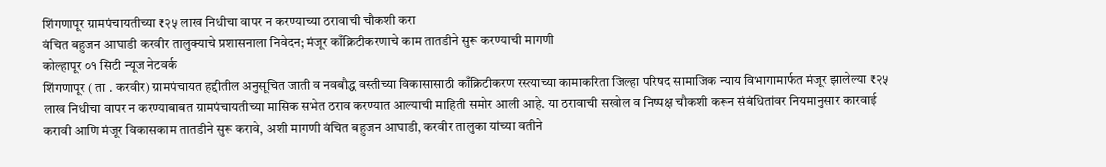शिंगणापूर ग्रामपंचायतीच्या ₹२५ लाख निधीचा वापर न करण्याच्या ठरावाची चौकशी करा
वंचित बहुजन आघाडी करवीर तालुक्याचे प्रशासनाला निवेदन; मंजूर काँक्रिटीकरणाचे काम तातडीने सुरू करण्याची मागणी
कोल्हापूर ०१ सिटी न्यूज नेटवर्क
शिंगणापूर ( ता . करवीर) ग्रामपंचायत हद्दीतील अनुसूचित जाती व नवबौद्ध वस्तीच्या विकासासाठी काँक्रिटीकरण रस्त्याच्या कामाकरिता जिल्हा परिषद सामाजिक न्याय विभागामार्फत मंजूर झालेल्या ₹२५ लाख निधीचा वापर न करण्याबाबत ग्रामपंचायतीच्या मासिक सभेत ठराव करण्यात आल्याची माहिती समोर आली आहे. या ठरावाची सखोल व निष्पक्ष चौकशी करून संबंधितांवर नियमानुसार कारवाई करावी आणि मंजूर विकासकाम तातडीने सुरू करावे, अशी मागणी वंचित बहुजन आघाडी, करवीर तालुका यांच्या वतीने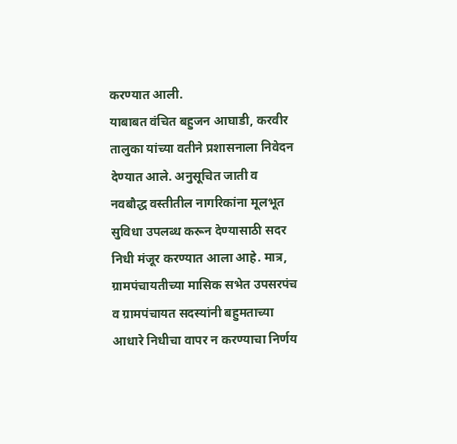करण्यात आली.
याबाबत वंचित बहुजन आघाडी, करवीर तालुका यांच्या वतीने प्रशासनाला निवेदन देण्यात आले. अनुसूचित जाती व नवबौद्ध वस्तीतील नागरिकांना मूलभूत सुविधा उपलब्ध करून देण्यासाठी सदर निधी मंजूर करण्यात आला आहे. मात्र, ग्रामपंचायतीच्या मासिक सभेत उपसरपंच व ग्रामपंचायत सदस्यांनी बहुमताच्या आधारे निधीचा वापर न करण्याचा निर्णय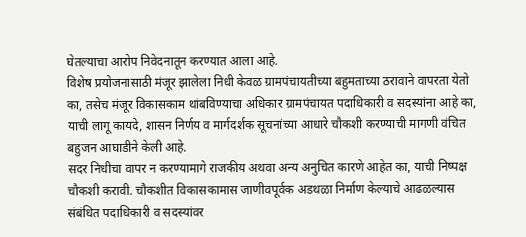घेतल्याचा आरोप निवेदनातून करण्यात आला आहे.
विशेष प्रयोजनासाठी मंजूर झालेला निधी केवळ ग्रामपंचायतीच्या बहुमताच्या ठरावाने वापरता येतो का, तसेच मंजूर विकासकाम थांबविण्याचा अधिकार ग्रामपंचायत पदाधिकारी व सदस्यांना आहे का, याची लागू कायदे, शासन निर्णय व मार्गदर्शक सूचनांच्या आधारे चौकशी करण्याची मागणी वंचित बहुजन आघाडीने केली आहे.
सदर निधीचा वापर न करण्यामागे राजकीय अथवा अन्य अनुचित कारणे आहेत का, याची निष्पक्ष चौकशी करावी. चौकशीत विकासकामास जाणीवपूर्वक अडथळा निर्माण केल्याचे आढळल्यास संबंधित पदाधिकारी व सदस्यांवर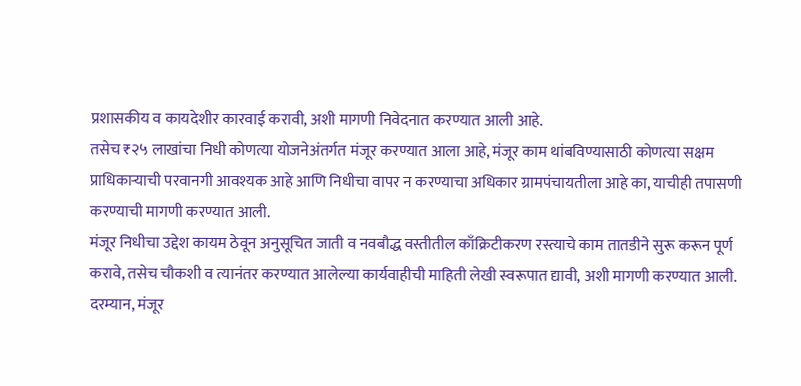प्रशासकीय व कायदेशीर कारवाई करावी, अशी मागणी निवेदनात करण्यात आली आहे.
तसेच ₹२५ लाखांचा निधी कोणत्या योजनेअंतर्गत मंजूर करण्यात आला आहे, मंजूर काम थांबविण्यासाठी कोणत्या सक्षम प्राधिकाऱ्याची परवानगी आवश्यक आहे आणि निधीचा वापर न करण्याचा अधिकार ग्रामपंचायतीला आहे का, याचीही तपासणी करण्याची मागणी करण्यात आली.
मंजूर निधीचा उद्देश कायम ठेवून अनुसूचित जाती व नवबौद्ध वस्तीतील काँक्रिटीकरण रस्त्याचे काम तातडीने सुरू करून पूर्ण करावे, तसेच चौकशी व त्यानंतर करण्यात आलेल्या कार्यवाहीची माहिती लेखी स्वरूपात द्यावी, अशी मागणी करण्यात आली.
दरम्यान, मंजूर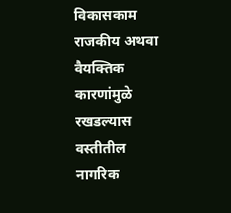विकासकाम राजकीय अथवा वैयक्तिक कारणांमुळे रखडल्यास वस्तीतील नागरिक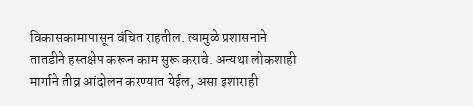विकासकामापासून वंचित राहतील. त्यामुळे प्रशासनाने तातडीने हस्तक्षेप करून काम सुरू करावे. अन्यथा लोकशाही मार्गाने तीव्र आंदोलन करण्यात येईल, असा इशाराही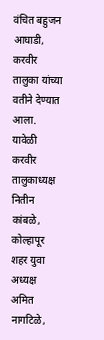वंचित बहुजन आघाडी, करवीर तालुका यांच्या वतीने देण्यात आला.
यावेळी करवीर तालुकाध्यक्ष नितीन कांबळे, कोल्हापूर शहर युवा अध्यक्ष अमित नागटिळे,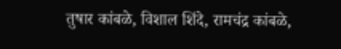तुषार कांबळे, विशाल शिंदे, रामचंद्र कांबळे,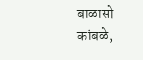बाळासो कांबळे,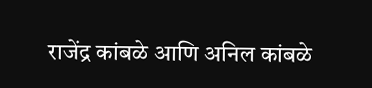राजेंद्र कांबळे आणि अनिल कांबळे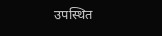उपस्थित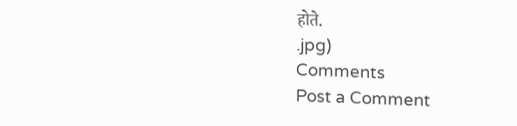होते.
.jpg)
Comments
Post a Comment